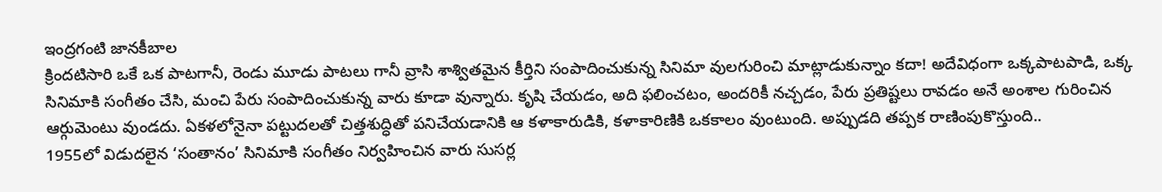ఇంద్రగంటి జానకీబాల
క్రిందటిసారి ఒకే ఒక పాటగానీ, రెండు మూడు పాటలు గానీ వ్రాసి శాశ్వితమైన కీర్తిని సంపాదించుకున్న సినిమా వులగురించి మాట్లాడుకున్నాం కదా! అదేవిధంగా ఒక్కపాటపాడి, ఒక్క సినిమాకి సంగీతం చేసి, మంచి పేరు సంపాదించుకున్న వారు కూడా వున్నారు. కృషి చేయడం, అది ఫలించటం, అందరికీ నచ్చడం, పేరు ప్రతిష్టలు రావడం అనే అంశాల గురించిన ఆర్గుమెంటు వుండదు. ఏకళలోనైనా పట్టుదలతో చిత్తశుద్ధితో పనిచేయడానికి ఆ కళాకారుడికి, కళాకారిణికి ఒకకాలం వుంటుంది. అప్పుడది తప్పక రాణింపుకొస్తుంది..
1955లో విడుదలైన ‘సంతానం’ సినిమాకి సంగీతం నిర్వహించిన వారు సుసర్ల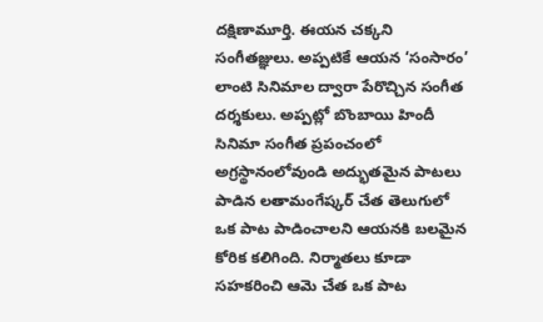దక్షిణామూర్తి. ఈయన చక్కని సంగీతజ్ఞులు. అప్పటికే ఆయన ‘సంసారం’ లాంటి సినిమాల ద్వారా పేరొచ్చిన సంగీత దర్శకులు. అప్పట్లో బొంబాయి హిందీ సినిమా సంగీత ప్రపంచంలో అగ్రస్థానంలోవుండి అద్భుతమైన పాటలు పాడిన లతామంగేష్కర్ చేత తెలుగులో ఒక పాట పాడించాలని ఆయనకి బలమైన కోరిక కలిగింది. నిర్మాతలు కూడా సహకరించి ఆమె చేత ఒక పాట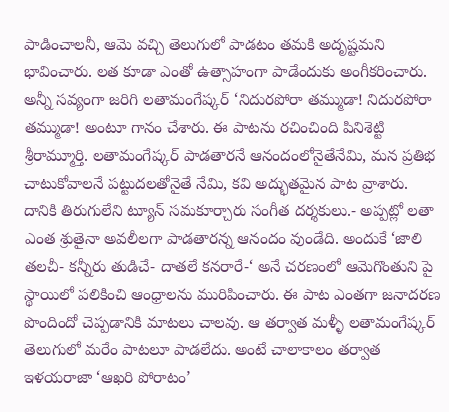పాడించాలనీ, ఆమె వచ్చి తెలుగులో పాడటం తమకి అదృష్టమని భావించారు. లత కూడా ఎంతో ఉత్సాహంగా పాడేందుకు అంగీకరించారు. అన్నీ సవ్యంగా జరిగి లతామంగేష్కర్ ‘నిదురపోరా తమ్ముడా! నిదురపోరా తమ్ముడా! అంటూ గానం చేశారు. ఈ పాటను రచించింది పినిశెట్టి శ్రీరామ్మూర్తి. లతామంగేష్కర్ పాడతారనే ఆనందంలోనైతేనేమి, మన ప్రతిభ చాటుకోవాలనే పట్టుదలతోనైతే నేమి, కవి అద్భుతమైన పాట వ్రాశారు. దానికి తిరుగులేని ట్యూన్ సమకూర్చారు సంగీత దర్శకులు.- అప్పట్లో లతా ఎంత శ్రుతైనా అవలీలగా పాడతారన్న ఆనందం వుండేది. అందుకే ‘జాలి తలచీ- కన్నీరు తుడిచే- దాతలే కనరారే-‘ అనే చరణంలో ఆమెగొంతుని పై స్థాయిలో పలికించి ఆంధ్రాలను మురిపించారు. ఈ పాట ఎంతగా జనాదరణ పొందిందో చెప్పడానికి మాటలు చాలవు. ఆ తర్వాత మళ్ళీ లతామంగేష్కర్ తెలుగులో మరేం పాటలూ పాడలేదు. అంటే చాలాకాలం తర్వాత ఇళయరాజా ‘ఆఖరి పోరాటం’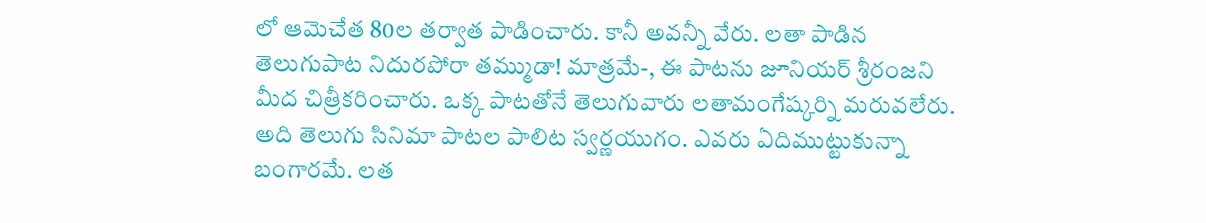లో ఆమెచేత 80ల తర్వాత పాడించారు. కానీ అవన్నీ వేరు. లతా పాడిన తెలుగుపాట నిదురపోరా తమ్ముడా! మాత్రమే-, ఈ పాటను జూనియర్ శ్రీరంజని మీద చిత్రీకరించారు. ఒక్క పాటతోనే తెలుగువారు లతామంగేష్కర్ని మరువలేరు. అది తెలుగు సినిమా పాటల పాలిట స్వర్ణయుగం. ఎవరు ఏదిముట్టుకున్నా బంగారమే. లత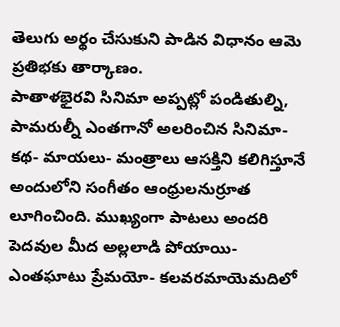తెలుగు అర్థం చేసుకుని పాడిన విధానం ఆమె ప్రతిభకు తార్కాణం.
పాతాళభైరవి సినిమా అప్పట్లో పండితుల్ని, పామరుల్నీ ఎంతగానో అలరించిన సినిమా- కథ- మాయలు- మంత్రాలు ఆసక్తిని కలిగిస్తూనే అందులోని సంగీతం ఆంధ్రులనుర్రూత లూగించింది. ముఖ్యంగా పాటలు అందరి పెదవుల మీద అల్లలాడి పోయాయి- ఎంతఘాటు ప్రేమయో- కలవరమాయెమదిలో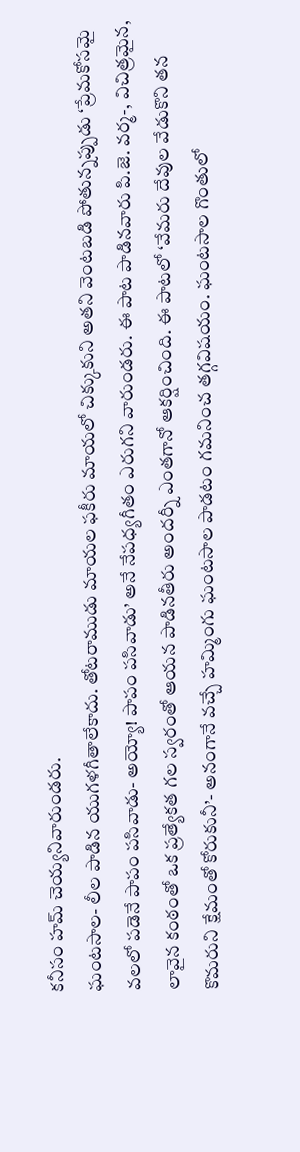కనీసం హమ్ చెయ్యనివారుండరు.
ఘంటసాల- లీల పాడిన యుగళగీతాలేకాదు. తోటరాముడు మాయల ఫకీరు మాయలో చిక్కుకుని అతని వెంటబడి పోతున్నప్పుడు ‘ప్రేమకోసమై వలలో పడెనే పాపం పసివాడు- అయ్యో! పాపం పసివాడు’ అనే నేపధ్యగీతం ఎరుగని వారుండరు. ఈ పాట పాడినవారు పి.జె. వర్మ-, విచిత్రమైన, లావైన కంఠంతో ఒక ప్రత్యేకత గల స్వరంతో ఆయన పాడినతీరు అందర్నీ ఎంతగానో ఆకర్షించింది. ఈ పాటలో ‘వేమరు దేవుల వేడుకొని తన కొమరుని క్షేమంతో కోరుకునీ’- అనంగానే వచ్చే హమ్మింగు ఘంటసాల పాడటం గమనించ తగ్గవిషయం. ఘంటసాల గొంతులో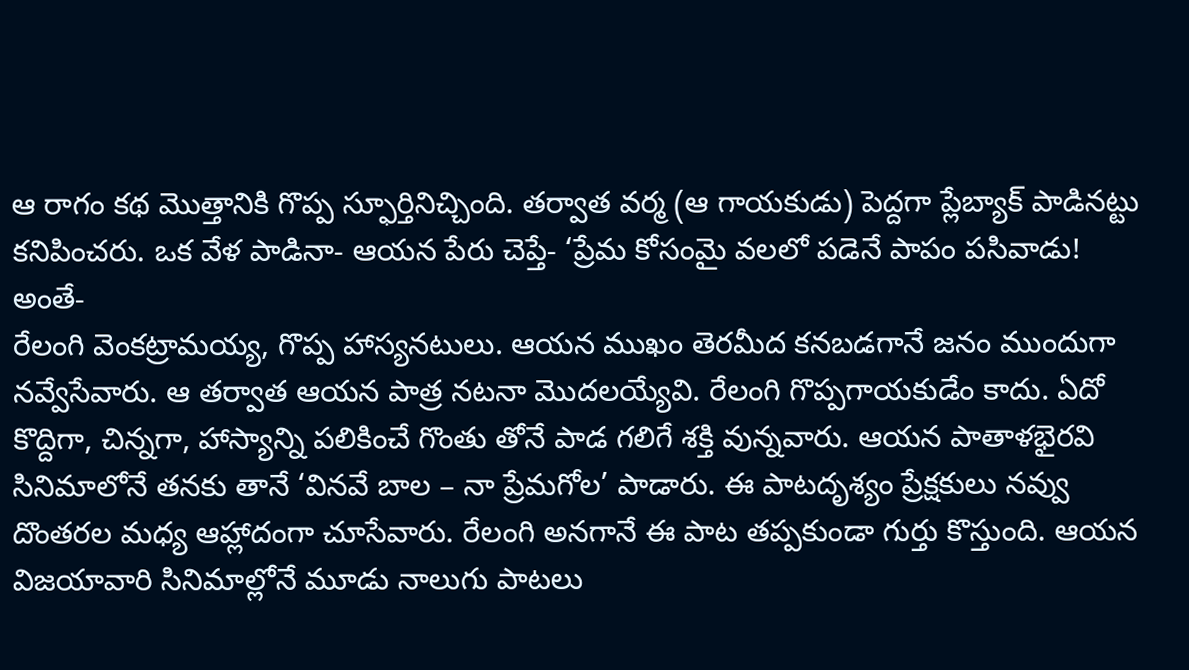ఆ రాగం కథ మొత్తానికి గొప్ప స్ఫూర్తినిచ్చింది. తర్వాత వర్మ (ఆ గాయకుడు) పెద్దగా ప్లేబ్యాక్ పాడినట్టు కనిపించరు. ఒక వేళ పాడినా- ఆయన పేరు చెప్తే- ‘ప్రేమ కోసంమై వలలో పడెనే పాపం పసివాడు! అంతే-
రేలంగి వెంకట్రామయ్య, గొప్ప హాస్యనటులు. ఆయన ముఖం తెరమీద కనబడగానే జనం ముందుగా నవ్వేసేవారు. ఆ తర్వాత ఆయన పాత్ర నటనా మొదలయ్యేవి. రేలంగి గొప్పగాయకుడేం కాదు. ఏదో కొద్దిగా, చిన్నగా, హాస్యాన్ని పలికించే గొంతు తోనే పాడ గలిగే శక్తి వున్నవారు. ఆయన పాతాళభైరవి సినిమాలోనే తనకు తానే ‘వినవే బాల – నా ప్రేమగోల’ పాడారు. ఈ పాటదృశ్యం ప్రేక్షకులు నవ్వు దొంతరల మధ్య ఆహ్లాదంగా చూసేవారు. రేలంగి అనగానే ఈ పాట తప్పకుండా గుర్తు కొస్తుంది. ఆయన విజయావారి సినిమాల్లోనే మూడు నాలుగు పాటలు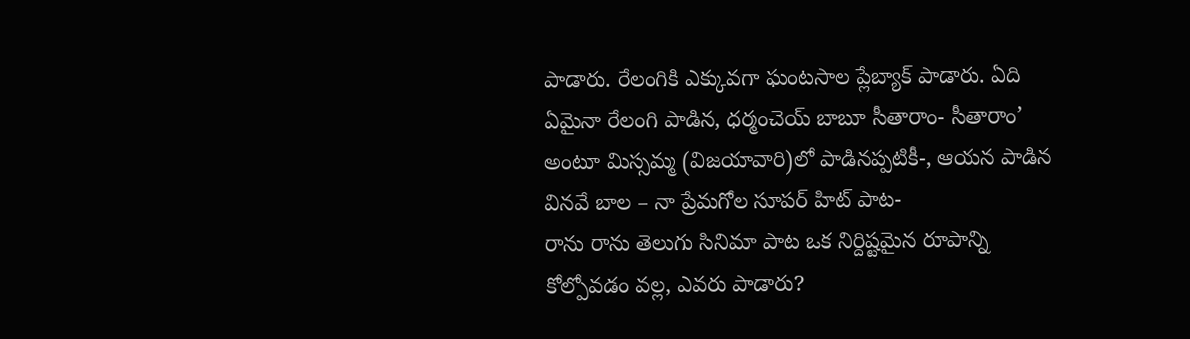పాడారు. రేలంగికి ఎక్కువగా ఘంటసాల ప్లేబ్యాక్ పాడారు. ఏది ఏమైనా రేలంగి పాడిన, ధర్మంచెయ్ బాబూ సీతారాం- సీతారాం’ అంటూ మిస్సమ్మ (విజయావారి)లో పాడినప్పటికీ-, ఆయన పాడిన వినవే బాల – నా ప్రేమగోల సూపర్ హిట్ పాట-
రాను రాను తెలుగు సినిమా పాట ఒక నిర్దిష్టమైన రూపాన్ని కోల్పోవడం వల్ల, ఎవరు పాడారు?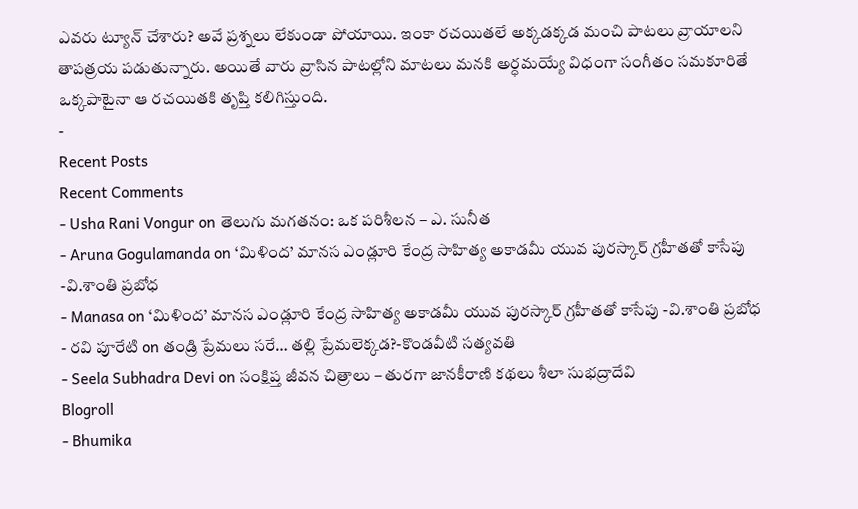ఎవరు ట్యూన్ చేశారు? అవే ప్రశ్నలు లేకుండా పోయాయి. ఇంకా రచయితలే అక్కడక్కడ మంచి పాటలు వ్రాయాలని తాపత్రయ పడుతున్నారు. అయితే వారు వ్రాసిన పాటల్లోని మాటలు మనకి అర్ధమయ్యే విధంగా సంగీతం సమకూరితే ఒక్కపాటైనా ఆ రచయితకి తృప్తి కలిగిస్తుంది.
-
Recent Posts
Recent Comments
- Usha Rani Vongur on తెలుగు మగతనం: ఒక పరిశీలన – ఎ. సునీత
- Aruna Gogulamanda on ‘మిళింద’ మానస ఎండ్లూరి కేంద్ర సాహిత్య అకాడమీ యువ పురస్కార్ గ్రహీతతో కాసేపు -వి.శాంతి ప్రబోధ
- Manasa on ‘మిళింద’ మానస ఎండ్లూరి కేంద్ర సాహిత్య అకాడమీ యువ పురస్కార్ గ్రహీతతో కాసేపు -వి.శాంతి ప్రబోధ
- రవి పూరేటి on తండ్రి ప్రేమలు సరే… తల్లి ప్రేమలెక్కడ?-కొండవీటి సత్యవతి
- Seela Subhadra Devi on సంక్షిప్త జీవన చిత్రాలు – తురగా జానకీరాణి కథలు శీలా సుభద్రాదేవి
Blogroll
- Bhumika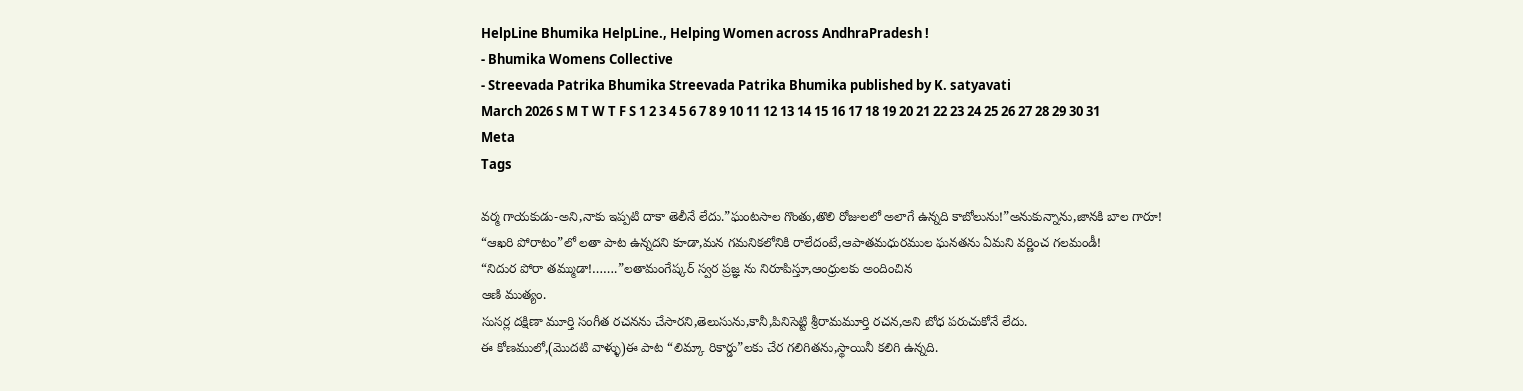HelpLine Bhumika HelpLine., Helping Women across AndhraPradesh !
- Bhumika Womens Collective
- Streevada Patrika Bhumika Streevada Patrika Bhumika published by K. satyavati
March 2026 S M T W T F S 1 2 3 4 5 6 7 8 9 10 11 12 13 14 15 16 17 18 19 20 21 22 23 24 25 26 27 28 29 30 31 Meta
Tags

వర్మ గాయకుడు-అని,నాకు ఇప్పటి దాకా తెలీనే లేదు.”ఘంటసాల గొంతు,తొలి రోజులలో అలాగే ఉన్నది కాబోలును!”అనుకున్నాను,జానకి బాల గారూ!
“ఆఖరి పోరాటం”లో లతా పాట ఉన్నదని కూడా,మన గమనికలోనికి రాలేదంటే,ఆపాతమధురముల ఘనతను ఏమని వర్ణించ గలమండీ!
“నిదుర పోరా తమ్ముడా!…….”లతామంగేష్కర్ స్వర ప్రజ్ఞ ను నిరూపిస్తూ,ఆంధ్రులకు అందించిన
ఆణి ముత్యం.
సుసర్ల దక్షిణా మూర్తి సంగీత రచనను చేసారని,తెలుసును,కానీ,పినిసెట్టి శ్రీరామమూర్తి రచన,అని బోధ పరుచుకోనే లేదు.
ఈ కోణములో,(మొదటి వాళ్ళు)ఈ పాట “లిమ్కా రికార్డు”లకు చేర గలిగితను,స్థాయినీ కలిగి ఉన్నది.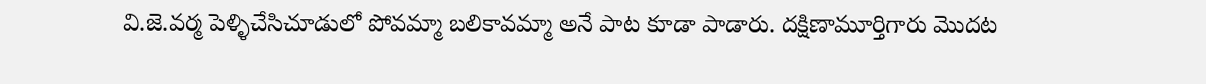వి.జె.వర్మ పెళ్ళిచేసిచూడులో పోవమ్మా బలికావమ్మా అనే పాట కూడా పాడారు. దక్షిణామూర్తిగారు మొదట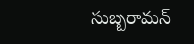సుబ్బరామన్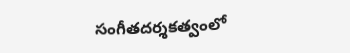సంగీతదర్శకత్వంలో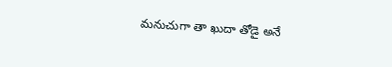మనుచుగా తా ఖుదా తోడై అనే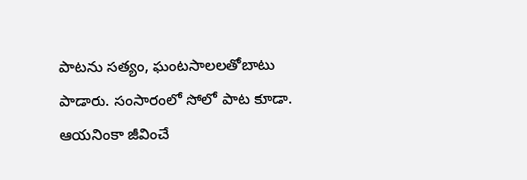పాటను సత్యం, ఘంటసాలలతోబాటు పాడారు. సంసారంలో సోలో పాట కూడా. ఆయనింకా జీవించే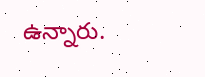ఉన్నారు.